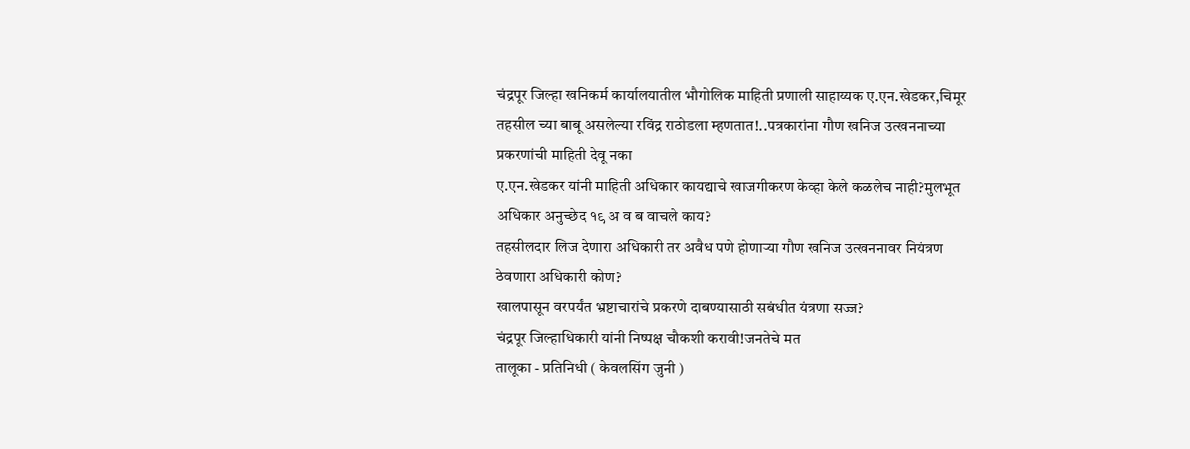चंद्रपूर जिल्हा खनिकर्म कार्यालयातील भौगोलिक माहिती प्रणाली साहाय्यक ए.एन.खेडकर,चिमूर तहसील च्या बाबू असलेल्या रविंद्र राठोडला म्हणतात!..पत्रकारांना गौण खनिज उत्खननाच्या प्रकरणांची माहिती देवू नका
ए.एन.खेडकर यांनी माहिती अधिकार कायद्याचे खाजगीकरण केव्हा केले कळलेच नाही?मुलभूत अधिकार अनुच्छेद १९ अ व ब वाचले काय?
तहसीलदार लिज देणारा अधिकारी तर अवैध पणे होणाऱ्या गौण खनिज उत्खननावर नियंत्रण ठेवणारा अधिकारी कोण?
खालपासून वरपर्यंत भ्रष्टाचारांचे प्रकरणे दाबण्यासाठी सबंधीत यंत्रणा सज्ज?
चंद्रपूर जिल्हाधिकारी यांनी निष्पक्ष चौकशी करावी!जनतेचे मत
तालूका - प्रतिनिधी ( केवलसिंग जुनी )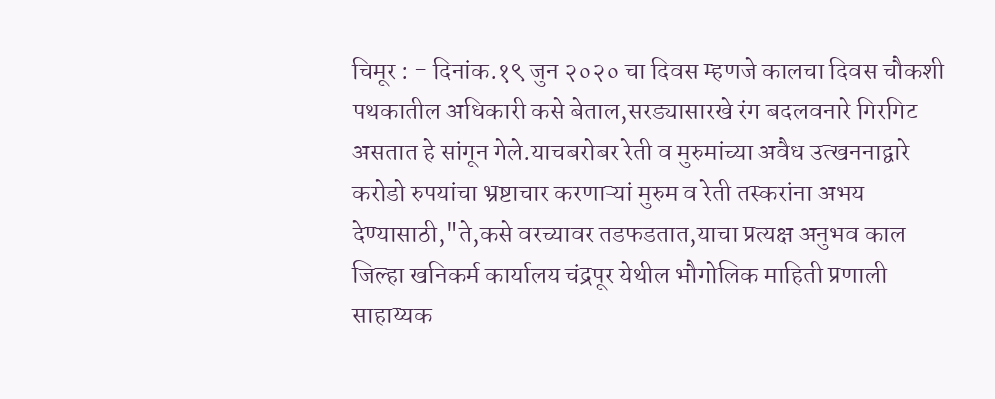चिमूर : - दिनांक.१९ जुन २०२० चा दिवस म्हणजे कालचा दिवस चौकशी पथकातील अधिकारी कसे बेताल,सरड्यासारखे रंग बदलवनारे गिरगिट असतात हे सांगून गेले.याचबरोबर रेती व मुरुमांच्या अवैध उत्खननाद्वारे करोडो रुपयांचा भ्रष्टाचार करणाऱ्यां मुरुम व रेती तस्करांना अभय देण्यासाठी,"ते,कसे वरच्यावर तडफडतात,याचा प्रत्यक्ष अनुभव काल जिल्हा खनिकर्म कार्यालय चंद्रपूर येथील भौगोलिक माहिती प्रणाली साहाय्यक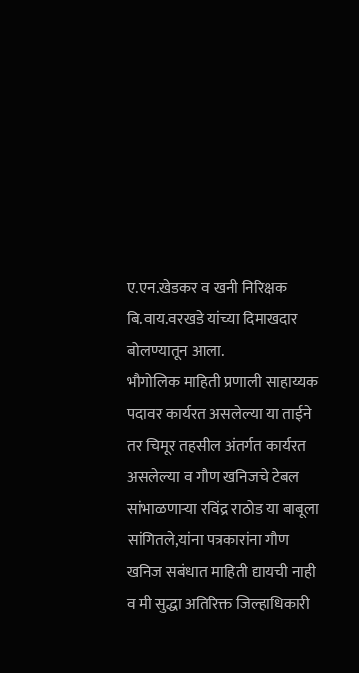ए.एन.खेडकर व खनी निरिक्षक बि.वाय.वरखडे यांच्या दिमाखदार बोलण्यातून आला.
भौगोलिक माहिती प्रणाली साहाय्यक पदावर कार्यरत असलेल्या या ताईने तर चिमूर तहसील अंतर्गत कार्यरत असलेल्या व गौण खनिजचे टेबल सांभाळणाऱ्या रविंद्र राठोड या बाबूला सांगितले,यांना पत्रकारांना गौण खनिज सबंधात माहिती द्यायची नाही व मी सुद्धा अतिरिक्त जिल्हाधिकारी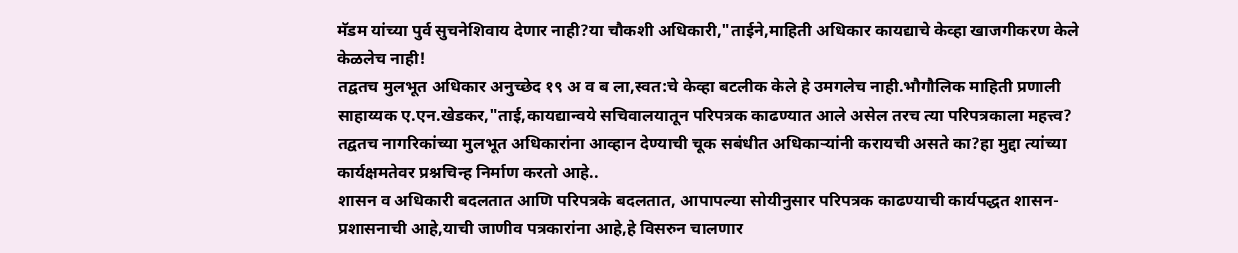मॅडम यांच्या पुर्व सुचनेशिवाय देणार नाही?या चौकशी अधिकारी,"ताईने,माहिती अधिकार कायद्याचे केव्हा खाजगीकरण केले केळलेच नाही!
तद्वतच मुलभूत अधिकार अनुच्छेद १९ अ व ब ला,स्वत:चे केव्हा बटलीक केले हे उमगलेच नाही.भौगौलिक माहिती प्रणाली साहाय्यक ए.एन.खेडकर,"ताई,कायद्यान्वये सचिवालयातून परिपत्रक काढण्यात आले असेल तरच त्या परिपत्रकाला महत्त्व? तद्वतच नागरिकांच्या मुलभूत अधिकारांना आव्हान देण्याची चूक सबंधीत अधिकाऱ्यांनी करायची असते का?हा मुद्दा त्यांच्या कार्यक्षमतेवर प्रश्नचिन्ह निर्माण करतो आहे..
शासन व अधिकारी बदलतात आणि परिपत्रके बदलतात, आपापल्या सोयीनुसार परिपत्रक काढण्याची कार्यपद्धत शासन-प्रशासनाची आहे,याची जाणीव पत्रकारांना आहे,हे विसरुन चालणार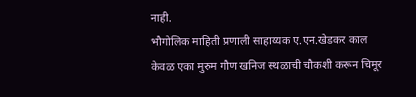नाही.
भौगोलिक माहिती प्रणाली साहाय्यक ए.एन.खेडकर काल केवळ एका मुरुम गौण खनिज स्थळाची चौकशी करून चिमूर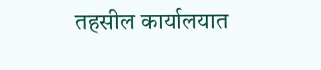तहसील कार्यालयात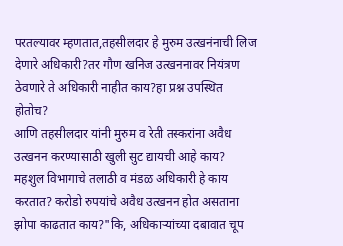परतल्यावर म्हणतात,तहसीलदार हे मुरुम उत्खनंनाची लिज देणारे अधिकारी?तर गौण खनिज उत्खननावर नियंत्रण ठेवणारे ते अधिकारी नाहीत काय?हा प्रश्न उपस्थित होतोच?
आणि तहसीलदार यांनी मुरुम व रेती तस्करांना अवैध उत्खनन करण्यासाठी खुली सुट द्यायची आहे काय? महशुल विभागाचे तलाठी व मंडळ अधिकारी हे काय करतात? करोडो रुपयांचे अवैध उत्खनन होत असताना झोपा काढतात काय?"कि, अधिकाऱ्यांच्या दबावात चूप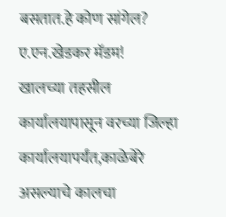बसतात.हे कोण सांगेल? ए.एन.खेडकर मॅडम!
खालच्या तहसील कार्यालयापासून वरच्या जिल्हा कार्यालयापर्यंत,काळेबेरे असल्याचे कालचा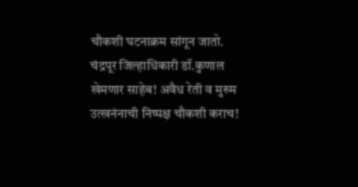चौकशी घटनाक्रम सांगून जातो.
चंद्रपूर जिल्हाधिकारी डॉ.कुणाल खेमणार साहेब! अवैध रेती व मुरुम उत्खनंनाची निष्पक्ष चौकशी कराच!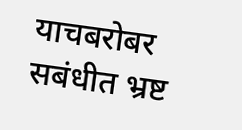याचबरोबर सबंधीत भ्रष्ट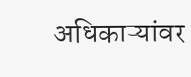अधिकाऱ्यांवर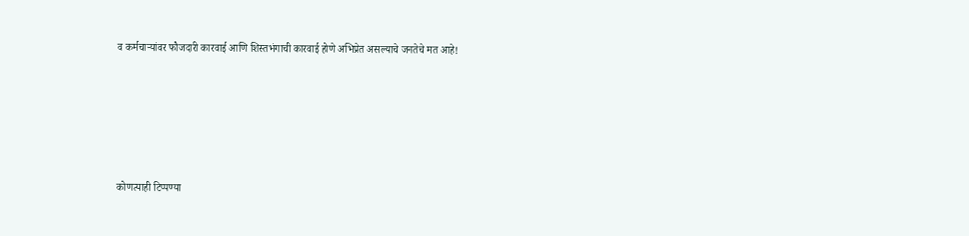व कर्मचाऱ्यांवर फौजदारी कारवाई आणि शिस्तभंगाची कारवाई होणे अभिप्रेत असल्याचे जनतेचे मत आहे!






कोणत्याही टिप्पण्या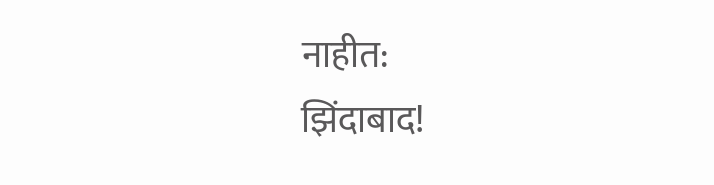नाहीत:
झिंदाबाद!